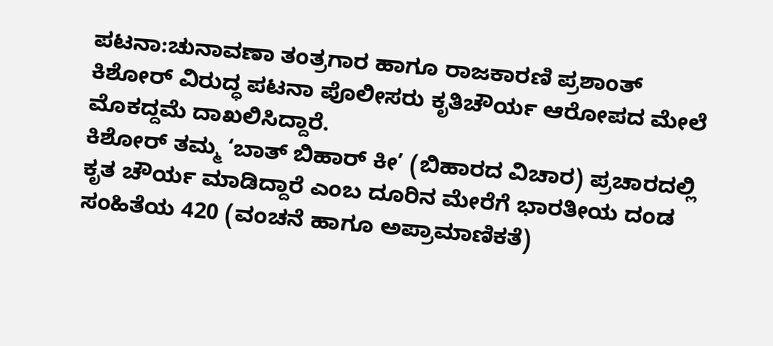ಪಟನಾ:ಚುನಾವಣಾ ತಂತ್ರಗಾರ ಹಾಗೂ ರಾಜಕಾರಣಿ ಪ್ರಶಾಂತ್ ಕಿಶೋರ್ ವಿರುದ್ಧ ಪಟನಾ ಪೊಲೀಸರು ಕೃತಿಚೌರ್ಯ ಆರೋಪದ ಮೇಲೆ ಮೊಕದ್ದಮೆ ದಾಖಲಿಸಿದ್ದಾರೆ.
ಕಿಶೋರ್ ತಮ್ಮ ‘ಬಾತ್ ಬಿಹಾರ್ ಕೀ’ (ಬಿಹಾರದ ವಿಚಾರ) ಪ್ರಚಾರದಲ್ಲಿ ಕೃತ ಚೌರ್ಯ ಮಾಡಿದ್ದಾರೆ ಎಂಬ ದೂರಿನ ಮೇರೆಗೆ ಭಾರತೀಯ ದಂಡ ಸಂಹಿತೆಯ 420 (ವಂಚನೆ ಹಾಗೂ ಅಪ್ರಾಮಾಣಿಕತೆ)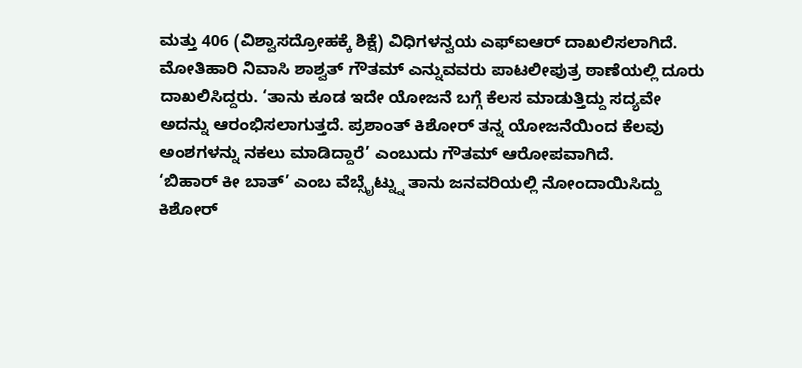ಮತ್ತು 406 (ವಿಶ್ವಾಸದ್ರೋಹಕ್ಕೆ ಶಿಕ್ಷೆ) ವಿಧಿಗಳನ್ವಯ ಎಫ್ಐಆರ್ ದಾಖಲಿಸಲಾಗಿದೆ. ಮೋತಿಹಾರಿ ನಿವಾಸಿ ಶಾಶ್ವತ್ ಗೌತಮ್ ಎನ್ನುವವರು ಪಾಟಲೀಪುತ್ರ ಠಾಣೆಯಲ್ಲಿ ದೂರು ದಾಖಲಿಸಿದ್ದರು. ‘ತಾನು ಕೂಡ ಇದೇ ಯೋಜನೆ ಬಗ್ಗೆ ಕೆಲಸ ಮಾಡುತ್ತಿದ್ದು ಸದ್ಯವೇ ಅದನ್ನು ಆರಂಭಿಸಲಾಗುತ್ತದೆ. ಪ್ರಶಾಂತ್ ಕಿಶೋರ್ ತನ್ನ ಯೋಜನೆಯಿಂದ ಕೆಲವು ಅಂಶಗಳನ್ನು ನಕಲು ಮಾಡಿದ್ದಾರೆ’ ಎಂಬುದು ಗೌತಮ್ ಆರೋಪವಾಗಿದೆ.
‘ಬಿಹಾರ್ ಕೀ ಬಾತ್’ ಎಂಬ ವೆಬ್ಸೈಟ್ನ್ನು ತಾನು ಜನವರಿಯಲ್ಲಿ ನೋಂದಾಯಿಸಿದ್ದು ಕಿಶೋರ್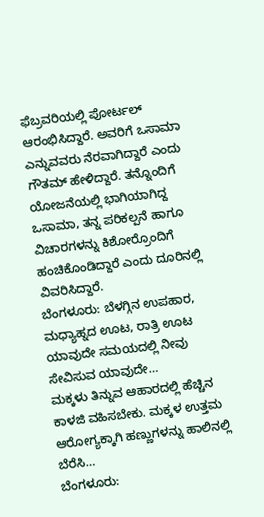ಫೆಬ್ರವರಿಯಲ್ಲಿ ಪೋರ್ಟಲ್ ಆರಂಭಿಸಿದ್ದಾರೆ. ಅವರಿಗೆ ಒಸಾಮಾ ಎನ್ನುವವರು ನೆರವಾಗಿದ್ದಾರೆ ಎಂದು ಗೌತಮ್ ಹೇಳಿದ್ದಾರೆ. ತನ್ನೊಂದಿಗೆ ಯೋಜನೆಯಲ್ಲಿ ಭಾಗಿಯಾಗಿದ್ದ ಒಸಾಮಾ, ತನ್ನ ಪರಿಕಲ್ಪನೆ ಹಾಗೂ ವಿಚಾರಗಳನ್ನು ಕಿಶೋರ್ರೊಂದಿಗೆ ಹಂಚಿಕೊಂಡಿದ್ದಾರೆ ಎಂದು ದೂರಿನಲ್ಲಿ ವಿವರಿಸಿದ್ದಾರೆ.
ಬೆಂಗಳೂರು: ಬೆಳಗ್ಗಿನ ಉಪಹಾರ, ಮಧ್ಯಾಹ್ನದ ಊಟ, ರಾತ್ರಿ ಊಟ ಯಾವುದೇ ಸಮಯದಲ್ಲಿ ನೀವು ಸೇವಿಸುವ ಯಾವುದೇ…
ಮಕ್ಕಳು ತಿನ್ನುವ ಆಹಾರದಲ್ಲಿ ಹೆಚ್ಚಿನ ಕಾಳಜಿ ವಹಿಸಬೇಕು. ಮಕ್ಕಳ ಉತ್ತಮ ಆರೋಗ್ಯಕ್ಕಾಗಿ ಹಣ್ಣುಗಳನ್ನು ಹಾಲಿನಲ್ಲಿ ಬೆರೆಸಿ…
ಬೆಂಗಳೂರು: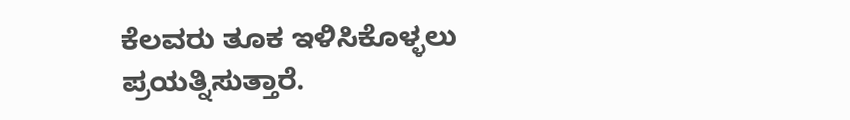ಕೆಲವರು ತೂಕ ಇಳಿಸಿಕೊಳ್ಳಲು ಪ್ರಯತ್ನಿಸುತ್ತಾರೆ.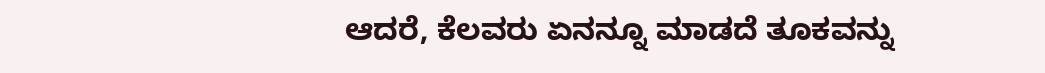ಆದರೆ, ಕೆಲವರು ಏನನ್ನೂ ಮಾಡದೆ ತೂಕವನ್ನು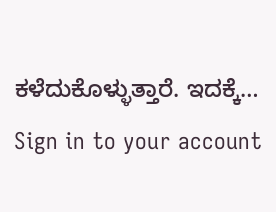ಕಳೆದುಕೊಳ್ಳುತ್ತಾರೆ. ಇದಕ್ಕೆ…
Sign in to your account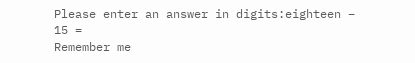Please enter an answer in digits:eighteen − 15 =
Remember me